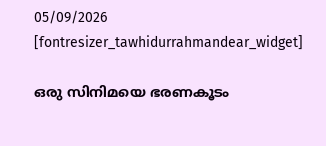05/09/2026
[fontresizer_tawhidurrahmandear_widget]

ഒരു സിനിമയെ ഭരണകൂടം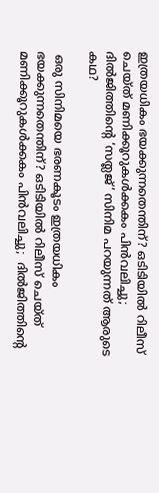ഇത്രയധികം ഭയക്കുന്നതെന്തിന്? ഒടിടിയിൽ റിലീസ് ചെയ്ത് മണിക്കൂറുകൾക്കകം പിൻവലിച്ചു; ദിൽജിത്തിന്റെ ‘സത്ലജ്’ സിനിമ പറയുന്നത് ആരുടെ കഥ?

 ഒരു സിനിമയെ ഭരണകൂടം ഇത്രയധികം ഭയക്കുന്നതെന്തിന്? ഒടിടിയിൽ റിലീസ് ചെയ്ത് മണിക്കൂറുകൾക്കകം പിൻവലിച്ചു;  ദിൽജിത്തിന്റെ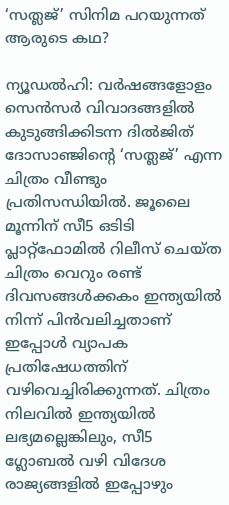‘സത്ലജ്’ സിനിമ പറയുന്നത് ആരുടെ കഥ?

ന്യൂഡൽഹി: വർഷങ്ങളോളം സെൻസർ വിവാദങ്ങളിൽ കുടുങ്ങിക്കിടന്ന ദിൽജിത് ദോസാഞ്ജിന്റെ ‘സത്ലജ്’ എന്ന ചിത്രം വീണ്ടും പ്രതിസന്ധിയിൽ. ജൂലൈ മൂന്നിന് സീ5 ഒടിടി പ്ലാറ്റ്‌ഫോമിൽ റിലീസ് ചെയ്ത ചിത്രം വെറും രണ്ട് ദിവസങ്ങൾക്കകം ഇന്ത്യയിൽ നിന്ന് പിൻവലിച്ചതാണ് ഇപ്പോൾ വ്യാപക പ്രതിഷേധത്തിന് വഴിവെച്ചിരിക്കുന്നത്. ചിത്രം നിലവിൽ ഇന്ത്യയിൽ ലഭ്യമല്ലെങ്കിലും, സീ5 ഗ്ലോബൽ വഴി വിദേശ രാജ്യങ്ങളിൽ ഇപ്പോഴും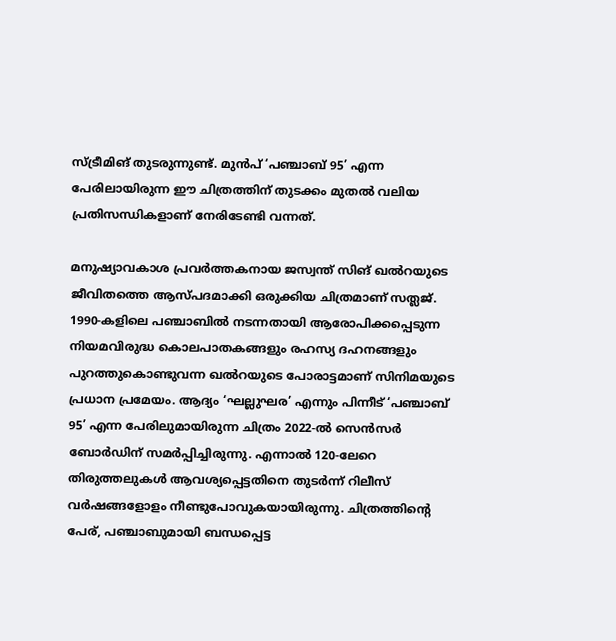സ്ട്രീമിങ് തുടരുന്നുണ്ട്. മുൻപ് ‘പഞ്ചാബ് 95’ എന്ന പേരിലായിരുന്ന ഈ ചിത്രത്തിന് തുടക്കം മുതൽ വലിയ പ്രതിസന്ധികളാണ് നേരിടേണ്ടി വന്നത്.

മനുഷ്യാവകാശ പ്രവർത്തകനായ ജസ്വന്ത് സിങ് ഖൽറയുടെ ജീവിതത്തെ ആസ്പദമാക്കി ഒരുക്കിയ ചിത്രമാണ് സത്ലജ്. 1990-കളിലെ പഞ്ചാബിൽ നടന്നതായി ആരോപിക്കപ്പെടുന്ന നിയമവിരുദ്ധ കൊലപാതകങ്ങളും രഹസ്യ ദഹനങ്ങളും പുറത്തുകൊണ്ടുവന്ന ഖൽറയുടെ പോരാട്ടമാണ് സിനിമയുടെ പ്രധാന പ്രമേയം. ആദ്യം ‘ഘല്ലുഘര’ എന്നും പിന്നീട് ‘പഞ്ചാബ് 95’ എന്ന പേരിലുമായിരുന്ന ചിത്രം 2022-ൽ സെൻസർ ബോർഡിന് സമർപ്പിച്ചിരുന്നു. എന്നാൽ 120-ലേറെ തിരുത്തലുകൾ ആവശ്യപ്പെട്ടതിനെ തുടർന്ന് റിലീസ് വർഷങ്ങളോളം നീണ്ടുപോവുകയായിരുന്നു. ചിത്രത്തിന്റെ പേര്, പഞ്ചാബുമായി ബന്ധപ്പെട്ട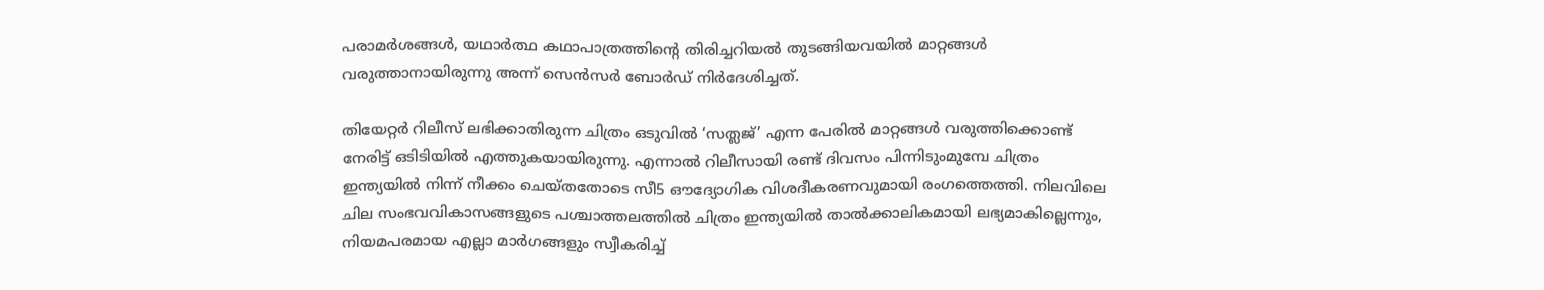പരാമർശങ്ങൾ, യഥാർത്ഥ കഥാപാത്രത്തിന്റെ തിരിച്ചറിയൽ തുടങ്ങിയവയിൽ മാറ്റങ്ങൾ വരുത്താനായിരുന്നു അന്ന് സെൻസർ ബോർഡ് നിർദേശിച്ചത്.

തിയേറ്റർ റിലീസ് ലഭിക്കാതിരുന്ന ചിത്രം ഒടുവിൽ ‘സത്ലജ്’ എന്ന പേരിൽ മാറ്റങ്ങൾ വരുത്തിക്കൊണ്ട് നേരിട്ട് ഒടിടിയിൽ എത്തുകയായിരുന്നു. എന്നാൽ റിലീസായി രണ്ട് ദിവസം പിന്നിടുംമുമ്പേ ചിത്രം ഇന്ത്യയിൽ നിന്ന് നീക്കം ചെയ്തതോടെ സീ5 ഔദ്യോഗിക വിശദീകരണവുമായി രംഗത്തെത്തി. നിലവിലെ ചില സംഭവവികാസങ്ങളുടെ പശ്ചാത്തലത്തിൽ ചിത്രം ഇന്ത്യയിൽ താൽക്കാലികമായി ലഭ്യമാകില്ലെന്നും, നിയമപരമായ എല്ലാ മാർഗങ്ങളും സ്വീകരിച്ച്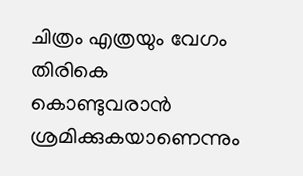ചിത്രം എത്രയും വേഗം തിരികെ കൊണ്ടുവരാൻ ശ്രമിക്കുകയാണെന്നും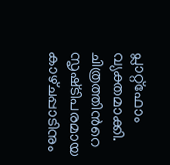പ്ലാറ്റ്‌ഫോം വ്യക്തമാക്കി. ചിത്രത്തിൻറെ സൃഷ്‌ടിപരമായ കാഴ്‌ചപ്പാടിനും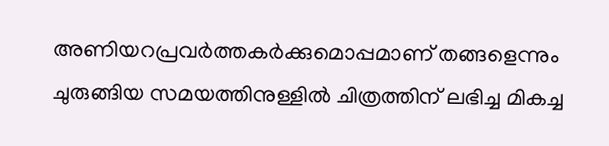അണിയറപ്രവർത്തകർക്കുമൊപ്പമാണ് തങ്ങളെന്നും ചുരുങ്ങിയ സമയത്തിനുള്ളിൽ ചിത്രത്തിന് ലഭിച്ച മികച്ച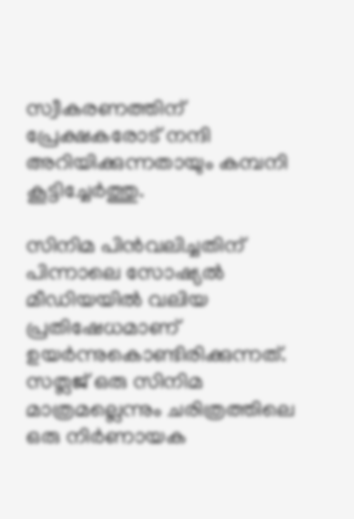സ്വീകരണത്തിന് പ്രേക്ഷകരോട് നന്ദി അറിയിക്കുന്നതായും കമ്പനി കൂട്ടിച്ചേർത്തു.

സിനിമ പിൻവലിച്ചതിന് പിന്നാലെ സോഷ്യൽ മീഡിയയിൽ വലിയ പ്രതിഷേധമാണ് ഉയർന്നുകൊണ്ടിരിക്കുന്നത്. സത്ലജ് ഒരു സിനിമ മാത്രമല്ലെന്നും ചരിത്രത്തിലെ ഒരു നിർണായക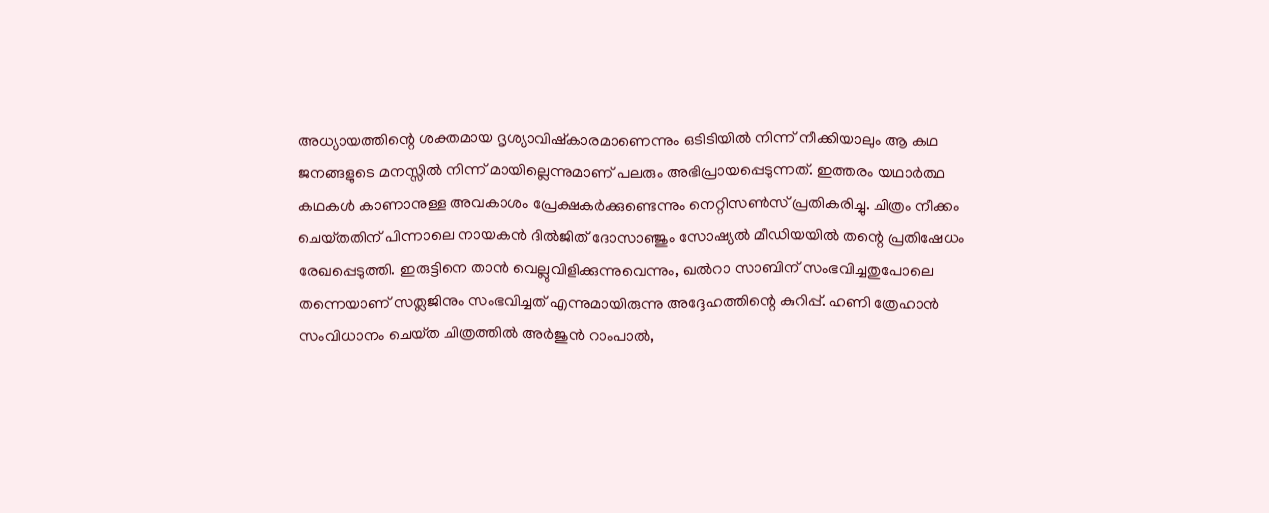അധ്യായത്തിന്റെ ശക്തമായ ദൃശ്യാവിഷ്കാരമാണെന്നും ഒടിടിയിൽ നിന്ന് നീക്കിയാലും ആ കഥ ജനങ്ങളുടെ മനസ്സിൽ നിന്ന് മായില്ലെന്നുമാണ് പലരും അഭിപ്രായപ്പെടുന്നത്. ഇത്തരം യഥാർത്ഥ കഥകൾ കാണാനുള്ള അവകാശം പ്രേക്ഷകർക്കുണ്ടെന്നും നെറ്റിസൺസ് പ്രതികരിച്ചു. ചിത്രം നീക്കം ചെയ്‌തതിന് പിന്നാലെ നായകൻ ദിൽജിത് ദോസാഞ്ജും സോഷ്യൽ മീഡിയയിൽ തന്റെ പ്രതിഷേധം രേഖപ്പെടുത്തി. ഇരുട്ടിനെ താൻ വെല്ലുവിളിക്കുന്നുവെന്നും, ഖൽറാ സാബിന് സംഭവിച്ചതുപോലെ തന്നെയാണ് സത്ലജിനും സംഭവിച്ചത് എന്നുമായിരുന്നു അദ്ദേഹത്തിന്റെ കുറിപ്പ്. ഹണി ത്രേഹാൻ സംവിധാനം ചെയ്‌ത ചിത്രത്തിൽ അർജുൻ റാംപാൽ,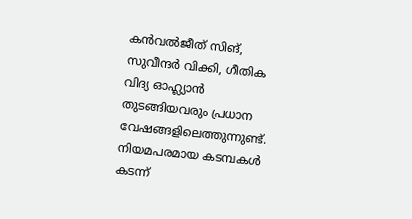കൻവൽജീത് സിങ്, സുവീന്ദർ വിക്കി, ഗീതിക വിദ്യ ഓഹ്ല്യാൻ തുടങ്ങിയവരും പ്രധാന വേഷങ്ങളിലെത്തുന്നുണ്ട്. നിയമപരമായ കടമ്പകൾ കടന്ന്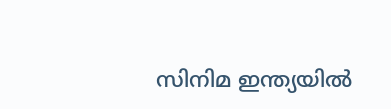സിനിമ ഇന്ത്യയിൽ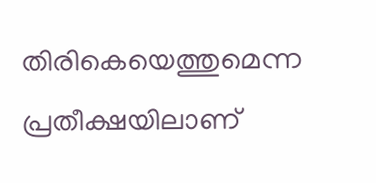തിരികെയെത്തുമെന്ന പ്രതീക്ഷയിലാണ്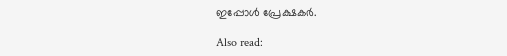ഇപ്പോൾ പ്രേക്ഷകർ.

Also read: